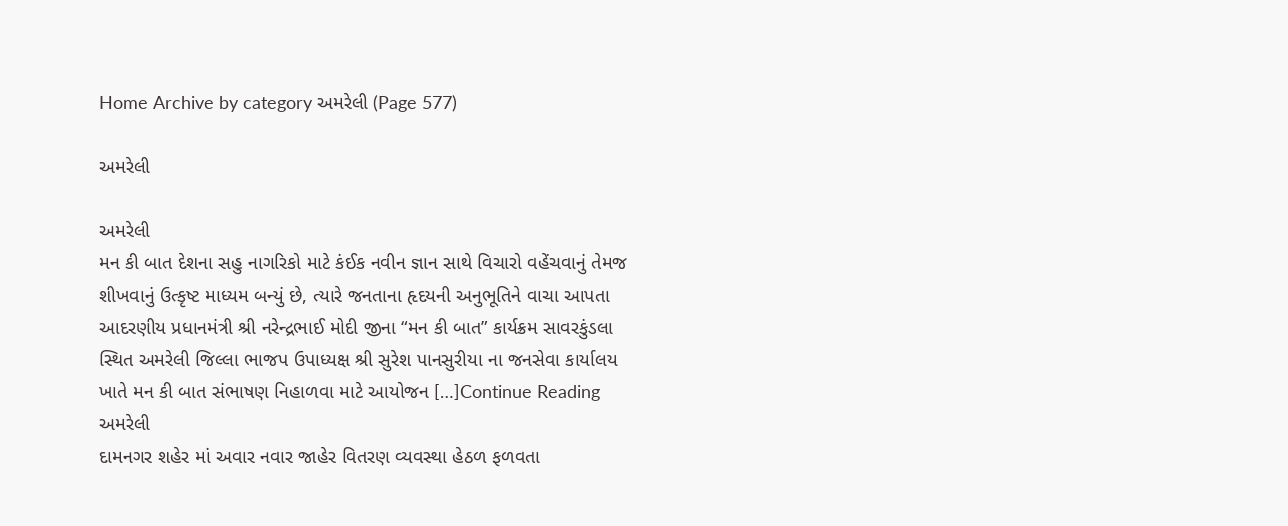Home Archive by category અમરેલી (Page 577)

અમરેલી

અમરેલી
મન કી બાત દેશના સહુ નાગરિકો માટે કંઈક નવીન જ્ઞાન સાથે વિચારો વહેંચવાનું તેમજ શીખવાનું ઉત્કૃષ્ટ માધ્યમ બન્યું છે, ત્યારે જનતાના હૃદયની અનુભૂતિને વાચા આપતા આદરણીય પ્રધાનમંત્રી શ્રી નરેન્દ્રભાઈ મોદી જીના “મન કી બાત” કાર્યક્રમ સાવરકુંડલા સ્થિત અમરેલી જિલ્લા ભાજપ ઉપાધ્યક્ષ શ્રી સુરેશ પાનસુરીયા ના જનસેવા કાર્યાલય ખાતે મન કી બાત સંભાષણ નિહાળવા માટે આયોજન […]Continue Reading
અમરેલી
દામનગર શહેર માં અવાર નવાર જાહેર વિતરણ વ્યવસ્થા હેઠળ ફળવતા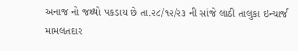અનાજ નો જથ્થો પકડાય છે તા.૨૮/૧૨/૨૩ ની સાંજે લાઠી તાલુકા ઇન્ચાર્જ મામલતદાર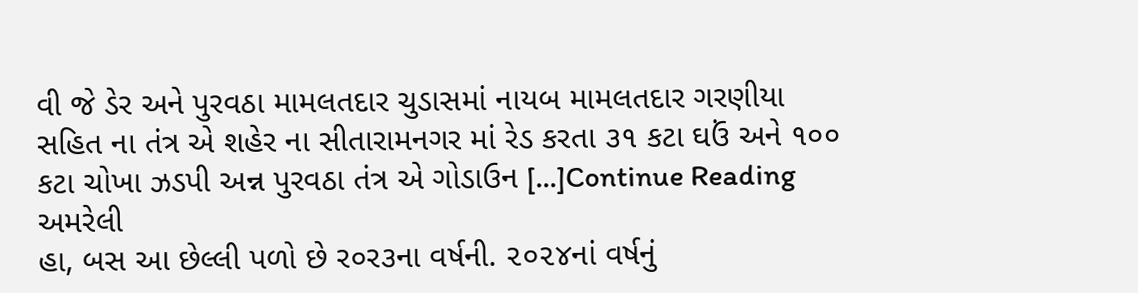વી જે ડેર અને પુરવઠા મામલતદાર ચુડાસમાં નાયબ મામલતદાર ગરણીયા સહિત ના તંત્ર એ શહેર ના સીતારામનગર માં રેડ કરતા ૩૧ કટા ઘઉં અને ૧૦૦ કટા ચોખા ઝડપી અન્ન પુરવઠા તંત્ર એ ગોડાઉન […]Continue Reading
અમરેલી
હા, બસ આ છેલ્લી પળો છે ર૦ર૩ના વર્ષની. ૨૦૨૪નાં વર્ષનું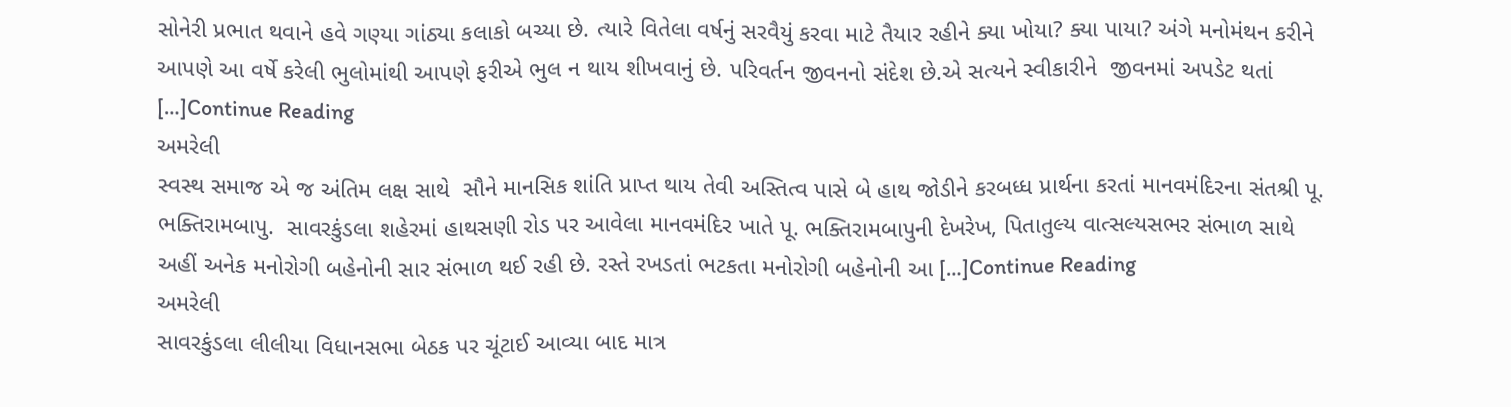સોનેરી પ્રભાત થવાને હવે ગણ્યા ગાંઠ્યા કલાકો બચ્યા છે. ત્યારે વિતેલા વર્ષનું સરવૈયું કરવા માટે તૈયાર રહીને ક્યા ખોયા? ક્યા પાયા? અંગે મનોમંથન કરીને આપણે આ વર્ષે કરેલી ભુલોમાંથી આપણે ફરીએ ભુલ ન થાય શીખવાનું છે. પરિવર્તન જીવનનો સંદેશ છે.એ સત્યને સ્વીકારીને  જીવનમાં અપડેટ થતાં […]Continue Reading
અમરેલી
સ્વસ્થ સમાજ એ જ અંતિમ લક્ષ સાથે  સૌને માનસિક શાંતિ પ્રાપ્ત થાય તેવી અસ્તિત્વ પાસે બે હાથ જોડીને કરબધ્ધ પ્રાર્થના કરતાં માનવમંદિરના સંતશ્રી પૂ. ભક્તિરામબાપુ.  સાવરકુંડલા શહેરમાં હાથસણી રોડ પર આવેલા માનવમંદિર ખાતે પૂ. ભક્તિરામબાપુની દેખરેખ, પિતાતુલ્ય વાત્સલ્યસભર સંભાળ સાથે અહીં અનેક મનોરોગી બહેનોની સાર સંભાળ થઈ રહી છે. રસ્તે રખડતાં ભટકતા મનોરોગી બહેનોની આ […]Continue Reading
અમરેલી
સાવરકુંડલા લીલીયા વિધાનસભા બેઠક પર ચૂંટાઈ આવ્યા બાદ માત્ર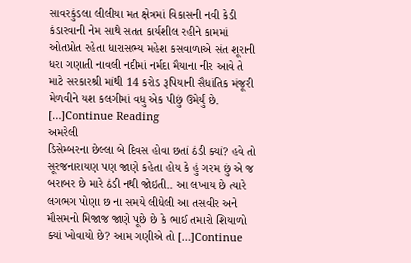સાવરકુંડલા લીલીયા મત ક્ષેત્રમાં વિકાસની નવી કેડી કંડારવાની નેમ સાથે સતત કાર્યશીલ રહીને કામમાં ઓતપ્રોત રહેતા ધારાસભ્ય મહેશ કસવાળાએ સંત શૂરાની ધરા ગણાતી નાવલી નદીમાં નર્મદા મૈયાના નીર આવે તે માટે સરકારશ્રી માંથી 14 કરોડ રૂપિયાની સૈધાંતિક મંજૂરી મેળવીને યશ કલગીમાં વધુ એક પીછું ઉમેર્યું છે. […]Continue Reading
અમરેલી
ડિસેમ્બરના છેલ્લા બે દિવસ હોવા છતાં ઠંડી ક્યાં? હવે તો સૂરજનારાયણ પણ જાણે કહેતા હોય કે હું ગરમ છું એ જ બરાબર છે મારે ઠંડી નથી જોઇતી.. આ લખાય છે ત્યારે લગભગ પોણા છ ના સમયે લીધેલી આ તસવીર અને મૌસમનો મિજાજ જાણે પૂછે છે કે ભાઈ તમારો શિયાળો ક્યાં ખોવાયો છે? આમ ગણીએ તો […]Continue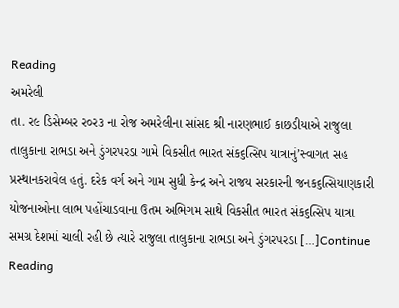Reading
અમરેલી
તા. ર૯ ડિસેમ્બર ર૦ર૩ ના રોજ અમરેલીના સાંસદ શ્રી નારણભાઈ કાછડીયાએ રાજુલા તાલુકાના રાભડા અને ડુંગરપરડા ગામે વિકસીત ભારત સંક૬ત્સિપ યાત્રાનું’સ્વાગત સહ પ્રસ્થાનકરાવેલ હતું. દરેક વર્ગ અને ગામ સુધી કેન્દ્ર અને રાજય સરકારની જનક૬ત્સિયાણકારી યોજનાઓના લાભ પહોંચાડવાના ઉતમ અભિગમ સાથે વિકસીત ભારત સંક૬ત્સિપ યાત્રા સમગ્ર દેશમાં ચાલી રહી છે ત્યારે રાજુલા તાલુકાના રાભડા અને ડુંગરપરડા […]Continue Reading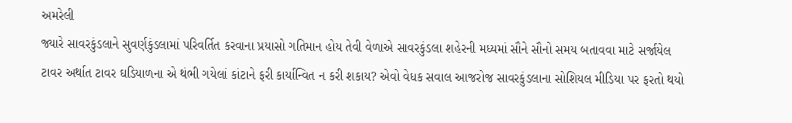અમરેલી
જ્યારે સાવરકુંડલાને સુવર્ણકુંડલામાં પરિવર્તિત કરવાના પ્રયાસો ગતિમાન હોય તેવી વેળાએ સાવરકુંડલા શહેરની મધ્યમાં સૌને સૌનો સમય બતાવવા માટે સર્જાયેલ ટાવર અર્થાત ટાવર ઘડિયાળના એ થંભી ગયેલાં કાંટાને ફરી કાર્યાન્વિત ન કરી શકાય? એવો વેધક સવાલ આજરોજ સાવરકુંડલાના સોશિયલ મીડિયા પર ફરતો થયો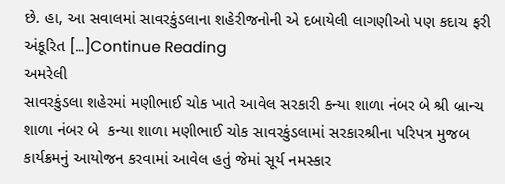છે. હા, આ સવાલમાં સાવરકુંડલાના શહેરીજનોની એ દબાયેલી લાગણીઓ પણ કદાચ ફરી અંકૂરિત […]Continue Reading
અમરેલી
સાવરકુંડલા શહેરમાં મણીભાઈ ચોક ખાતે આવેલ સરકારી કન્યા શાળા નંબર બે શ્રી બ્રાન્ચ શાળા નંબર બે  કન્યા શાળા મણીભાઈ ચોક સાવરકુંડલામાં સરકારશ્રીના પરિપત્ર મુજબ કાર્યક્રમનું આયોજન કરવામાં આવેલ હતું જેમાં સૂર્ય નમસ્કાર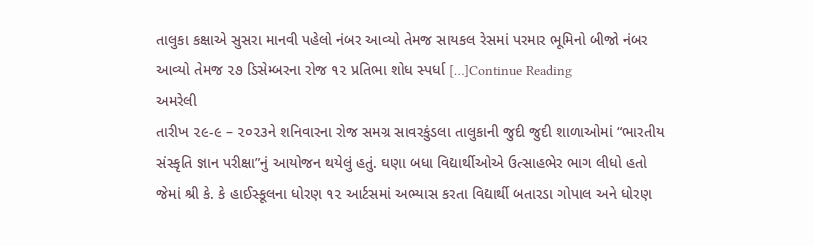તાલુકા કક્ષાએ સુસરા માનવી પહેલો નંબર આવ્યો તેમજ સાયકલ રેસમાં પરમાર ભૂમિનો બીજો નંબર આવ્યો તેમજ ૨૭ ડિસેમ્બરના રોજ ૧૨ પ્રતિભા શોધ સ્પર્ધા […]Continue Reading
અમરેલી
તારીખ ૨૯-૯ – ૨૦૨૩ને શનિવારના રોજ સમગ્ર સાવરકુંડલા તાલુકાની જુદી જુદી શાળાઓમાં “ભારતીય સંસ્કૃતિ જ્ઞાન પરીક્ષા”નું આયોજન થયેલું હતું. ઘણા બધા વિદ્યાર્થીઓએ ઉત્સાહભેર ભાગ લીધો હતો જેમાં શ્રી કે. કે હાઈસ્કૂલના ધોરણ ૧૨ આર્ટસમાં અભ્યાસ કરતા વિદ્યાર્થી બતારડા ગોપાલ અને ધોરણ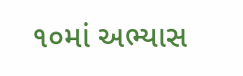૧૦માં અભ્યાસ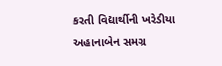કરતી વિદ્યાર્થીની ખરેડીયા અહાનાબેન સમગ્ર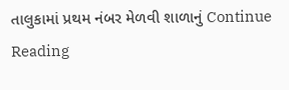તાલુકામાં પ્રથમ નંબર મેળવી શાળાનું Continue Reading